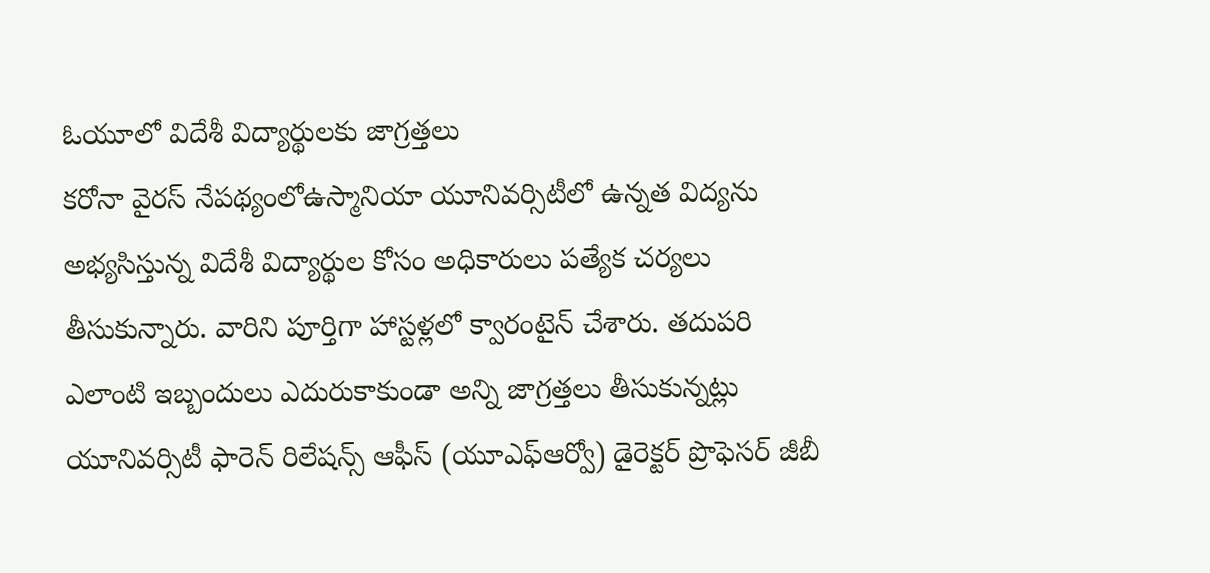ఓయూలో విదేశీ విద్యార్థులకు జాగ్రత్తలు
కరోనా వైరస్ నేపథ్యంలోఉస్మానియా యూనివర్సిటీలో ఉన్నత విద్యను అభ్యసిస్తున్న విదేశీ విద్యార్థుల కోసం అధికారులు పత్యేక చర్యలు తీసుకున్నారు. వారిని పూర్తిగా హాస్టళ్లలో క్వారంటైన్ చేశారు. తదుపరి ఎలాంటి ఇబ్బందులు ఎదురుకాకుండా అన్ని జాగ్రత్తలు తీసుకున్నట్లు యూనివర్సిటీ ఫారెన్ రిలేషన్స్ ఆఫీస్ (యూఎఫ్ఆర్వో) డైరెక్టర్ ప్రొఫెసర్ జీబీ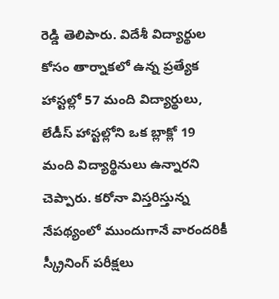రెడ్డి తెలిపారు. విదేశీ విద్యార్థుల కోసం తార్నాకలో ఉన్న ప్రత్యేక హాస్టల్లో 57 మంది విద్యార్థులు, లేడీస్ హాస్టల్లోని ఒక బ్లాక్లో 19 మంది విద్యార్థినులు ఉన్నారని చెప్పారు. కరోనా విస్తరిస్తున్న నేపథ్యంలో ముందుగానే వారందరికీ స్క్రీనింగ్ పరీక్షలు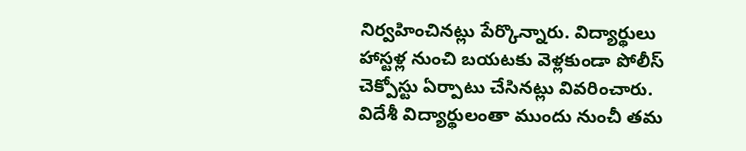నిర్వహించినట్లు పేర్కొన్నారు. విద్యార్థులు హాస్టళ్ల నుంచి బయటకు వెళ్లకుండా పోలీస్ చెక్పోస్టు ఏర్పాటు చేసినట్లు వివరించారు. విదేశీ విద్యార్థులంతా ముందు నుంచీ తమ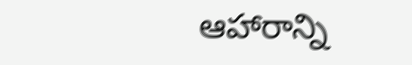ఆహారాన్ని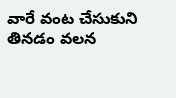వారే వంట చేసుకుని తినడం వలన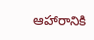ఆహారానికి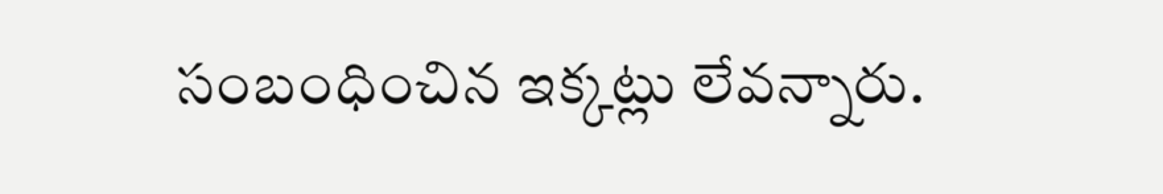సంబంధించిన ఇక్కట్లు లేవన్నారు.